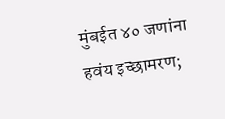मुंबईत ४० जणांना हवंय इच्छामरण;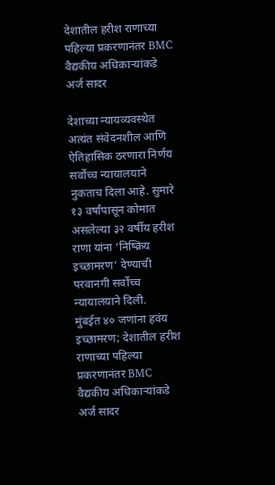देशातील हरीश राणाच्या पहिल्या प्रकरणानंतर BMC वैद्यकीय अधिकाऱ्यांकडे अर्ज सादर

देशाच्या न्यायव्यवस्थेत अत्यंत संवेदनशील आणि ऐतिहासिक ठरणारा निर्णय सर्वोच्च न्यायालयाने नुकताच दिला आहे. सुमारे १३ वर्षांपासून कोमात असलेल्या ३२ वर्षीय हरीश राणा यांना ‘निष्क्रिय इच्छामरण’ देण्याची परवानगी सर्वोच्च न्यायालयाने दिली.
मुंबईत ४० जणांना हवंय इच्छामरण; देशातील हरीश राणाच्या पहिल्या प्रकरणानंतर BMC वैद्यकीय अधिकाऱ्यांकडे अर्ज सादर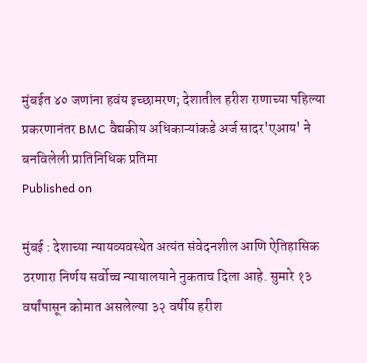मुंबईत ४० जणांना हवंय इच्छामरण; देशातील हरीश राणाच्या पहिल्या प्रकरणानंतर BMC वैद्यकीय अधिकाऱ्यांकडे अर्ज सादर'एआय' ने बनविलेली प्रातिनिधिक प्रतिमा
Published on

मुंबई : देशाच्या न्यायव्यवस्थेत अत्यंत संवेदनशील आणि ऐतिहासिक ठरणारा निर्णय सर्वोच्च न्यायालयाने नुकताच दिला आहे. सुमारे १३ वर्षांपासून कोमात असलेल्या ३२ वर्षीय हरीश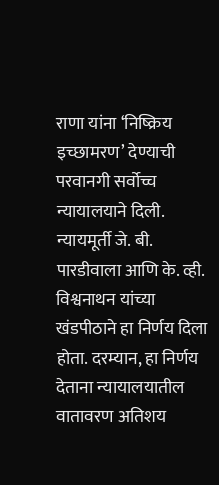राणा यांना ‘निष्क्रिय इच्छामरण’ देण्याची परवानगी सर्वोच्च न्यायालयाने दिली. न्यायमूर्ती जे. बी. पारडीवाला आणि के. व्ही. विश्वनाथन यांच्या खंडपीठाने हा निर्णय दिला होता. दरम्यान, हा निर्णय देताना न्यायालयातील वातावरण अतिशय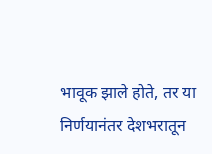भावूक झाले होते, तर या निर्णयानंतर देशभरातून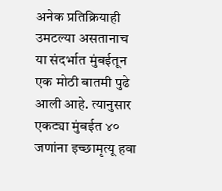अनेक प्रतिक्रियाही उमटल्या असतानाच या संदर्भात मुंबईतून एक मोठी बातमी पुढे आली आहे. त्यानुसार एकट्या मुंबईत ४० जणांना इच्छामृत्यू हवा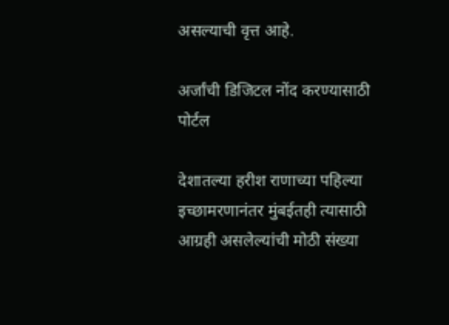असल्याची वृत्त आहे.

अर्जांची डिजिटल नोंद करण्यासाठी पोर्टल

देशातल्या हरीश राणाच्या पहिल्या इच्छामरणानंतर मुंबईतही त्यासाठी आग्रही असलेल्यांची मोठी संख्या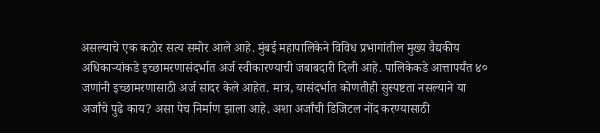असल्याचे एक कठोर सत्य समोर आले आहे. मुंबई महापालिकेने विविध प्रभागांतील मुख्य वैद्यकीय अधिकाऱ्यांकडे इच्छामरणासंदर्भात अर्ज स्वीकारण्याची जबाबदारी दिली आहे. पालिकेकडे आत्तापर्यंत ४० जणांनी इच्छामरणासाठी अर्ज सादर केले आहेत. मात्र, यासंदर्भात कोणतीही सुस्पष्टता नसल्याने या अर्जांचे पुढे काय? असा पेच निर्माण झाला आहे. अशा अर्जांची डिजिटल नोंद करण्यासाठी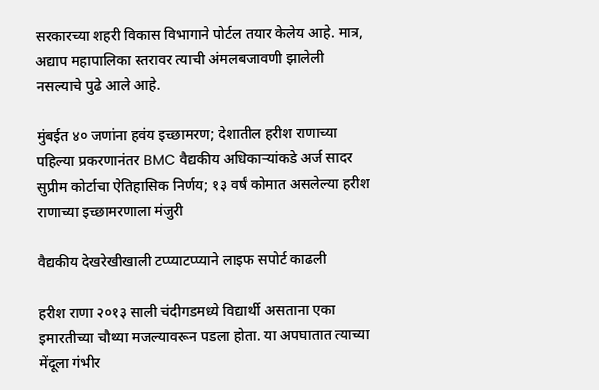सरकारच्या शहरी विकास विभागाने पोर्टल तयार केलेय आहे. मात्र, अद्याप महापालिका स्तरावर त्याची अंमलबजावणी झालेली नसल्याचे पुढे आले आहे.

मुंबईत ४० जणांना हवंय इच्छामरण; देशातील हरीश राणाच्या पहिल्या प्रकरणानंतर BMC वैद्यकीय अधिकाऱ्यांकडे अर्ज सादर
सुप्रीम कोर्टाचा ऐतिहासिक निर्णय; १३ वर्षं कोमात असलेल्या हरीश राणाच्या इच्छामरणाला मंजुरी

वैद्यकीय देखरेखीखाली टप्प्याटप्प्याने लाइफ सपोर्ट काढली

हरीश राणा २०१३ साली चंदीगडमध्ये विद्यार्थी असताना एका इमारतीच्या चौथ्या मजल्यावरून पडला होता. या अपघातात त्याच्या मेंदूला गंभीर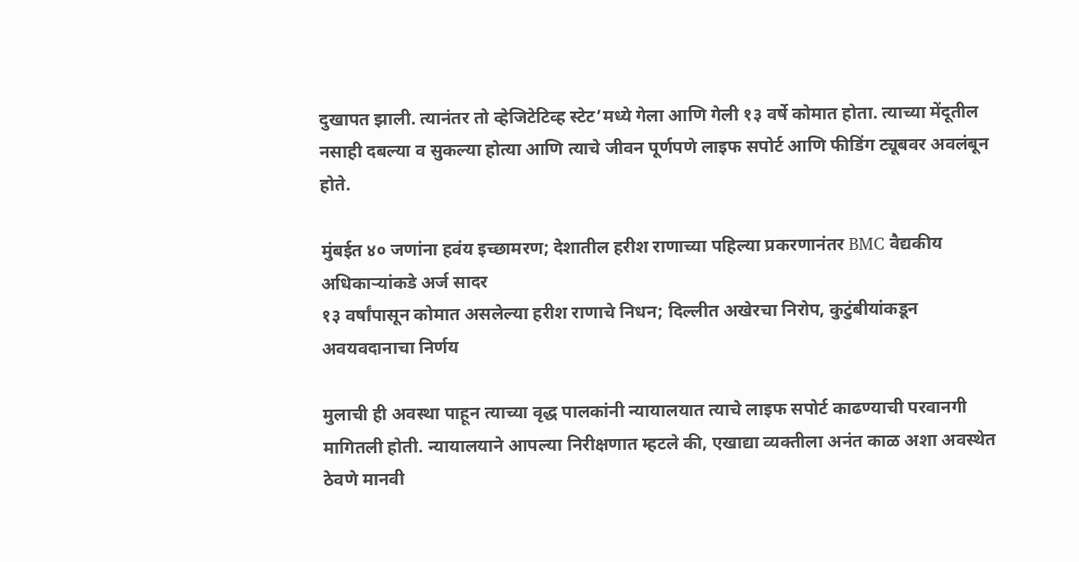दुखापत झाली. त्यानंतर तो व्हेजिटेटिव्ह स्टेट’मध्ये गेला आणि गेली १३ वर्षे कोमात होता. त्याच्या मेंदूतील नसाही दबल्या व सुकल्या होत्या आणि त्याचे जीवन पूर्णपणे लाइफ सपोर्ट आणि फीडिंग ट्यूबवर अवलंबून होते.

मुंबईत ४० जणांना हवंय इच्छामरण; देशातील हरीश राणाच्या पहिल्या प्रकरणानंतर BMC वैद्यकीय अधिकाऱ्यांकडे अर्ज सादर
१३ वर्षांपासून कोमात असलेल्या हरीश राणाचे निधन; दिल्लीत अखेरचा निरोप, कुटुंबीयांकडून अवयवदानाचा निर्णय

मुलाची ही अवस्था पाहून त्याच्या वृद्ध पालकांनी न्यायालयात त्याचे लाइफ सपोर्ट काढण्याची परवानगी मागितली होती. न्यायालयाने आपल्या निरीक्षणात म्हटले की, एखाद्या व्यक्तीला अनंत काळ अशा अवस्थेत ठेवणे मानवी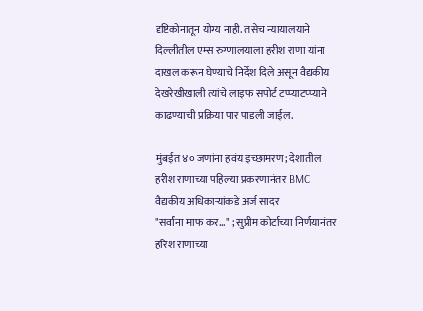दृष्टिकोनातून योग्य नाही. तसेच न्यायालयाने दिल्लीतील एम्स रुग्णालयाला हरीश राणा यांना दाखल करून घेण्याचे निर्देश दिले असून वैद्यकीय देखरेखीखाली त्यांचे लाइफ सपोर्ट टप्प्याटप्प्याने काढण्याची प्रक्रिया पार पाडली जाईल.

मुंबईत ४० जणांना हवंय इच्छामरण; देशातील हरीश राणाच्या पहिल्या प्रकरणानंतर BMC वैद्यकीय अधिकाऱ्यांकडे अर्ज सादर
"सर्वांना माफ कर..." ; सुप्रीम कोर्टाच्या निर्णयानंतर हरिश राणाच्या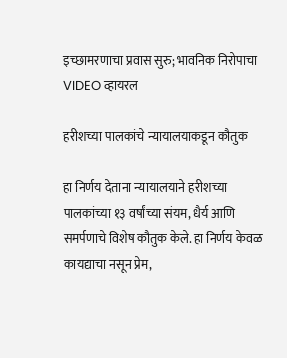इच्छामरणाचा प्रवास सुरु; भावनिक निरोपाचा VIDEO व्हायरल

हरीशच्या पालकांचे न्यायालयाकडून कौतुक

हा निर्णय देताना न्यायालयाने हरीशच्या पालकांच्या १३ वर्षांच्या संयम, धैर्य आणि समर्पणाचे विशेष कौतुक केले. हा निर्णय केवळ कायद्याचा नसून प्रेम,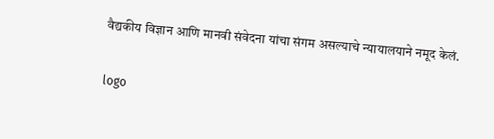वैद्यकीय विज्ञान आणि मानवी संवेदना यांचा संगम असल्याचे न्यायालयाने नमूद केलं.

logo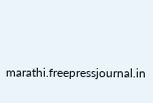marathi.freepressjournal.in